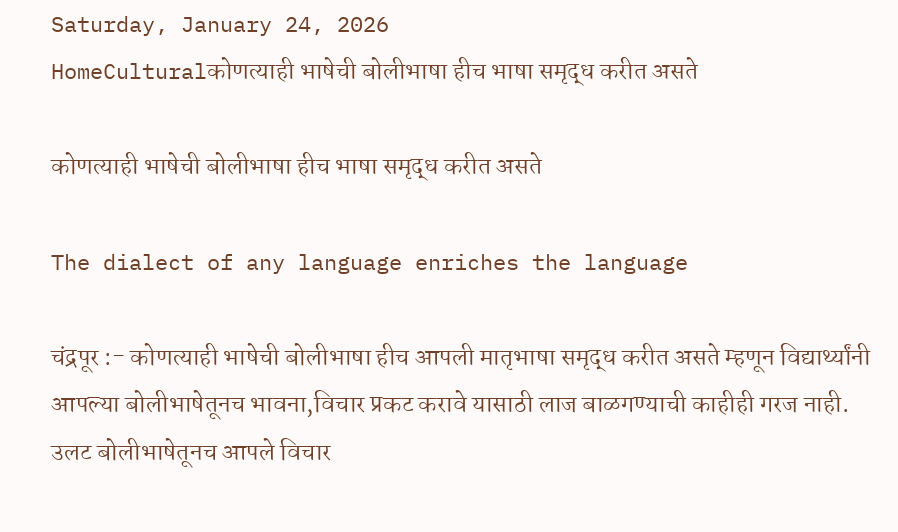Saturday, January 24, 2026
HomeCulturalकोणत्याही भाषेची बोलीभाषा हीच भाषा समृद्ध करीत असते

कोणत्याही भाषेची बोलीभाषा हीच भाषा समृद्ध करीत असते

The dialect of any language enriches the language

चंद्रपूर :- कोणत्याही भाषेची बोलीभाषा हीच आपली मातृभाषा समृद्ध करीत असते म्हणून विद्यार्थ्यांनी आपल्या बोलीभाषेतूनच भावना,विचार प्रकट करावे यासाठी लाज बाळगण्याची काहीही गरज नाही. उलट बोलीभाषेतूनच आपले विचार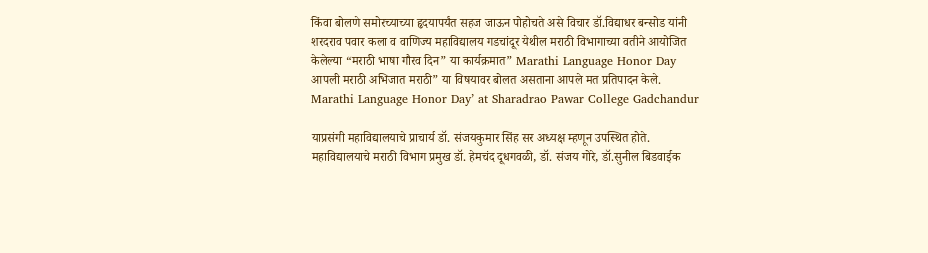किंवा बोलणे समोरच्याच्या हृदयापर्यंत सहज जाऊन पोहोचते असे विचार डॉ.विद्याधर बन्सोड यांनी शरदराव पवार कला व वाणिज्य महाविद्यालय गडचांदूर येथील मराठी विभागाच्या वतीने आयोजित केलेल्या “मराठी भाषा गौरव दिन” या कार्यक्रमात” Marathi Language Honor Day आपली मराठी अभिजात मराठी” या विषयावर बोलत असताना आपले मत प्रतिपादन केले. Marathi Language Honor Day’ at Sharadrao Pawar College Gadchandur

याप्रसंगी महाविद्यालयाचे प्राचार्य डॉ. संजयकुमार सिंह सर अध्यक्ष म्हणून उपस्थित होते. महाविद्यालयाचे मराठी विभाग प्रमुख डॉ. हेमचंद दूधगवळी, डॉ. संजय गोरे, डॉ.सुनील बिडवाईक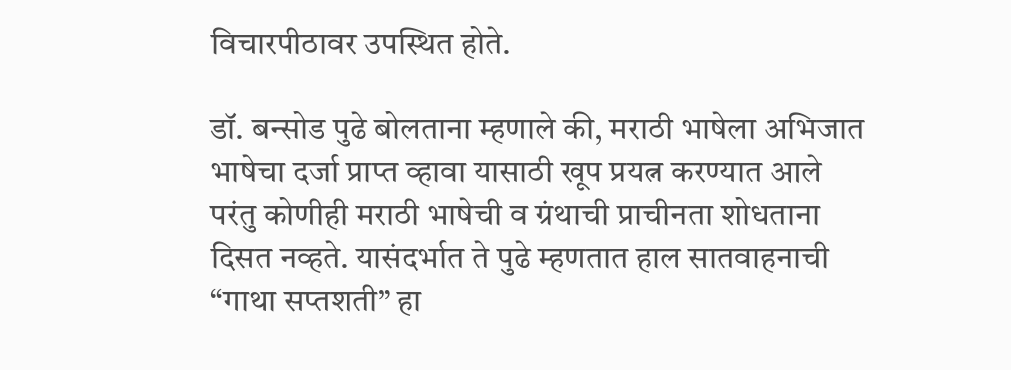विचारपीठावर उपस्थित होते.

डॉ. बन्सोड पुढे बोलताना म्हणाले की, मराठी भाषेला अभिजात भाषेचा दर्जा प्राप्त व्हावा यासाठी खूप प्रयत्न करण्यात आले परंतु कोणीही मराठी भाषेची व ग्रंथाची प्राचीनता शोधताना दिसत नव्हते. यासंदर्भात ते पुढे म्हणतात हाल सातवाहनाची “गाथा सप्तशती” हा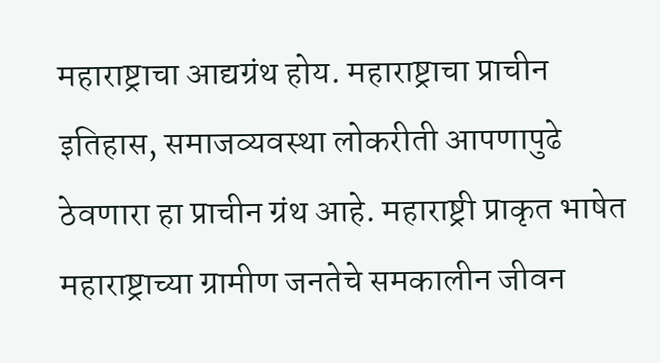महाराष्ट्राचा आद्यग्रंथ होय. महाराष्ट्राचा प्राचीन इतिहास, समाजव्यवस्था लोकरीती आपणापुढे ठेवणारा हा प्राचीन ग्रंथ आहे. महाराष्ट्री प्राकृत भाषेत महाराष्ट्राच्या ग्रामीण जनतेचे समकालीन जीवन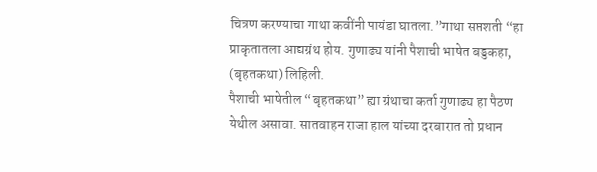चित्रण करण्याचा गाथा कवींनी पायंडा घातला.”गाथा सप्तशती “हा प्राकृतातला आद्यग्रंथ होय. गुणाढ्य यांनी पैशाची भाषेत बड्डकहा, (बृहतकथा) लिहिली.
पैशाची भाषेतील “बृहतकथा” ह्या ग्रंथाचा कर्ता गुणाढ्य हा पैठण येथील असावा. सातवाहन राजा हाल यांच्या दरबारात तो प्रधान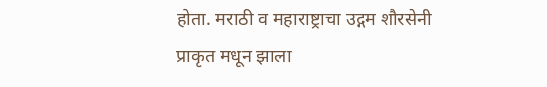होता. मराठी व महाराष्ट्राचा उद्गम शौरसेनी प्राकृत मधून झाला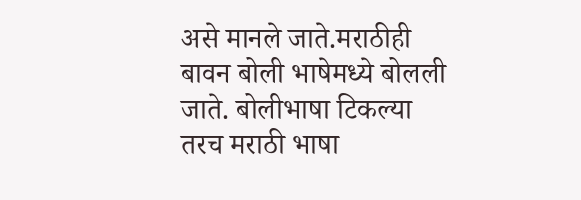असे मानले जाते.मराठीही बावन बोली भाषेमध्ये बोलली जाते. बोलीभाषा टिकल्या तरच मराठी भाषा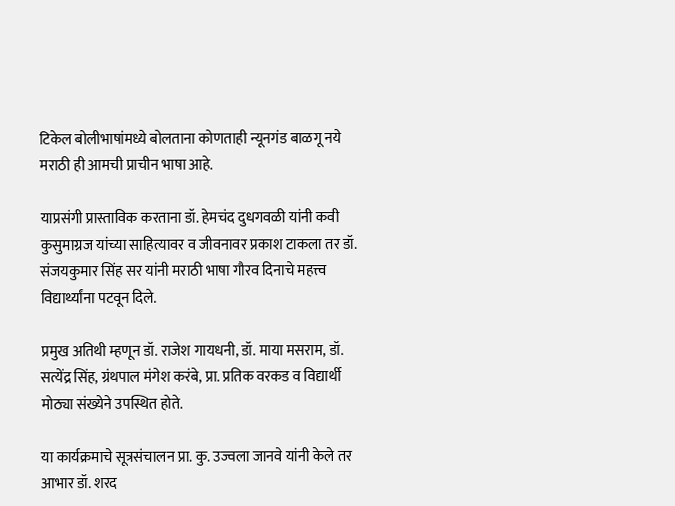टिकेल बोलीभाषांमध्ये बोलताना कोणताही न्यूनगंड बाळगू नये मराठी ही आमची प्राचीन भाषा आहे.

याप्रसंगी प्रास्ताविक करताना डॉ. हेमचंद दुधगवळी यांनी कवी कुसुमाग्रज यांच्या साहित्यावर व जीवनावर प्रकाश टाकला तर डॉ. संजयकुमार सिंह सर यांनी मराठी भाषा गौरव दिनाचे महत्त्व विद्यार्थ्यांना पटवून दिले.

प्रमुख अतिथी म्हणून डॉ. राजेश गायधनी, डॉ. माया मसराम, डॉ. सत्येंद्र सिंह, ग्रंथपाल मंगेश करंबे, प्रा. प्रतिक वरकड व विद्यार्थी मोठ्या संख्येने उपस्थित होते.

या कार्यक्रमाचे सूत्रसंचालन प्रा. कु. उज्वला जानवे यांनी केले तर आभार डॉ. शरद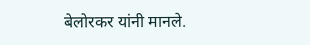बेलोरकर यांनी मानले.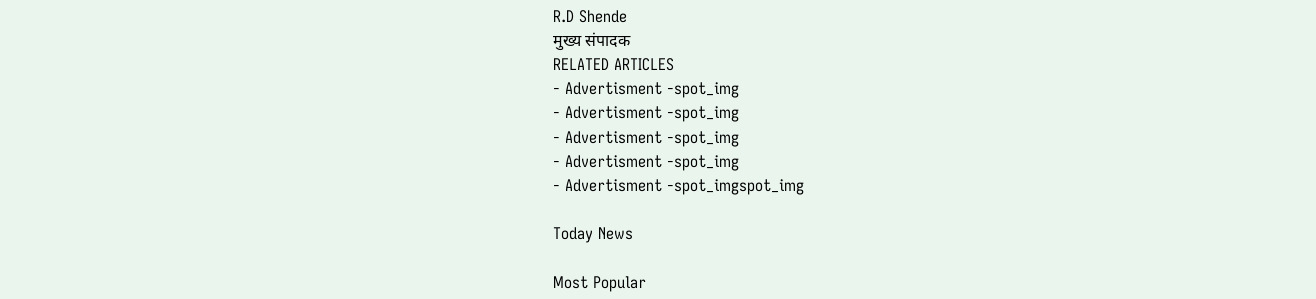R.D Shende
मुख्य संपादक
RELATED ARTICLES
- Advertisment -spot_img
- Advertisment -spot_img
- Advertisment -spot_img
- Advertisment -spot_img
- Advertisment -spot_imgspot_img

Today News

Most Popular